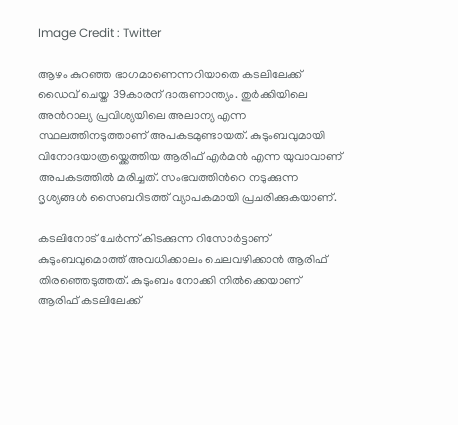Image Credit : Twitter

ആഴം കുറഞ്ഞ ഭാഗമാണെന്നറിയാതെ കടലിലേക്ക് ഡൈവ് ചെയ്ത 39കാരന് ദാരുണാന്ത്യം. തുര്‍ക്കിയിലെ അന്‍റാല്യ പ്രവിശ്യയിലെ അലാന്യ എന്ന സ്ഥലത്തിനടുത്താണ് അപകടമുണ്ടായത്. കുടുംബവുമായി വിനോദയാത്രയ്ക്കെത്തിയ ആരിഫ് എര്‍മന്‍ എന്ന യുവാവാണ് അപകടത്തില്‍ മരിച്ചത്. സംഭവത്തിന്‍റെ നടുക്കുന്ന ദൃശ്യങ്ങള്‍ സൈബറിടത്ത് വ്യാപകമായി പ്രചരിക്കുകയാണ്.

കടലിനോട് ചേര്‍ന്ന് കിടക്കുന്ന റിസോര്‍ട്ടാണ് കുടുംബവുമൊത്ത് അവധിക്കാലം ചെലവഴിക്കാന്‍ ആരിഫ് തിരഞ്ഞെടുത്തത്. കുടുംബം നോക്കി നില്‍ക്കെയാണ് ആരിഫ് കടലിലേക്ക്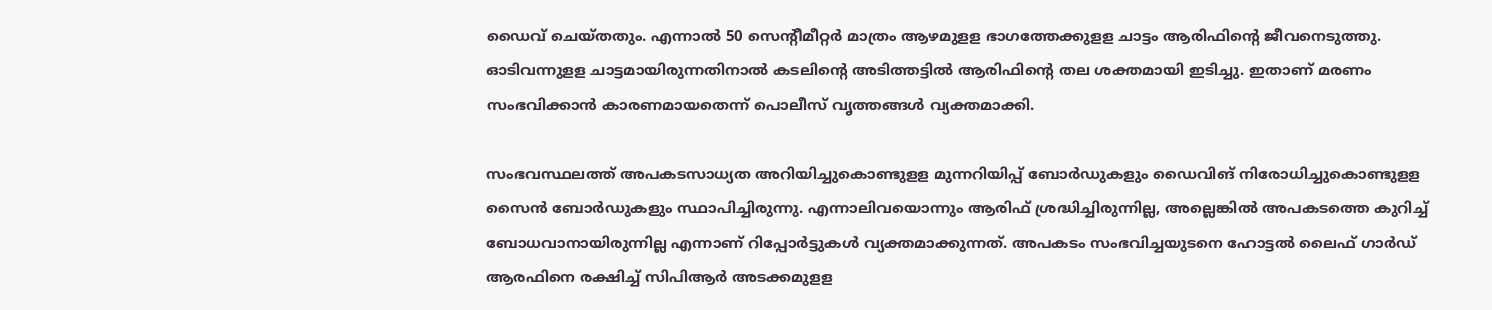ഡൈവ് ചെയ്തതും. എന്നാല്‍ 50 സെന്‍റീമീറ്റര്‍ മാത്രം ആഴമുളള ഭാഗത്തേക്കുളള ചാട്ടം ആരിഫിന്‍റെ ജീവനെടുത്തു. ഓടിവന്നുളള ചാട്ടമായിരുന്നതിനാല്‍ കടലിന്‍റെ അടിത്തട്ടില്‍ ആരിഫിന്‍റെ തല ശക്തമായി ഇടിച്ചു. ഇതാണ് മരണം സംഭവിക്കാന്‍ കാരണമായതെന്ന് പൊലീസ് വൃത്തങ്ങള്‍ വ്യക്തമാക്കി.

സംഭവസ്ഥലത്ത് അപകടസാധ്യത അറിയിച്ചുകൊണ്ടുളള മുന്നറിയിപ്പ് ബോര്‍ഡുകളും ഡൈവിങ് നിരോധിച്ചുകൊണ്ടുളള സൈന്‍ ബോര്‍ഡുകളും സ്ഥാപിച്ചിരുന്നു. എന്നാലിവയൊന്നും ആരിഫ് ശ്രദ്ധിച്ചിരുന്നില്ല, അല്ലെങ്കില്‍ അപകടത്തെ കുറിച്ച് ബോധവാനായിരുന്നില്ല എന്നാണ് റിപ്പോര്‍ട്ടുകള്‍ വ്യക്തമാക്കുന്നത്. അപകടം സംഭവിച്ചയുടനെ ഹോട്ടൽ ലൈഫ് ഗാർഡ് ആരഫിനെ രക്ഷിച്ച് സിപിആര്‍ അടക്കമുളള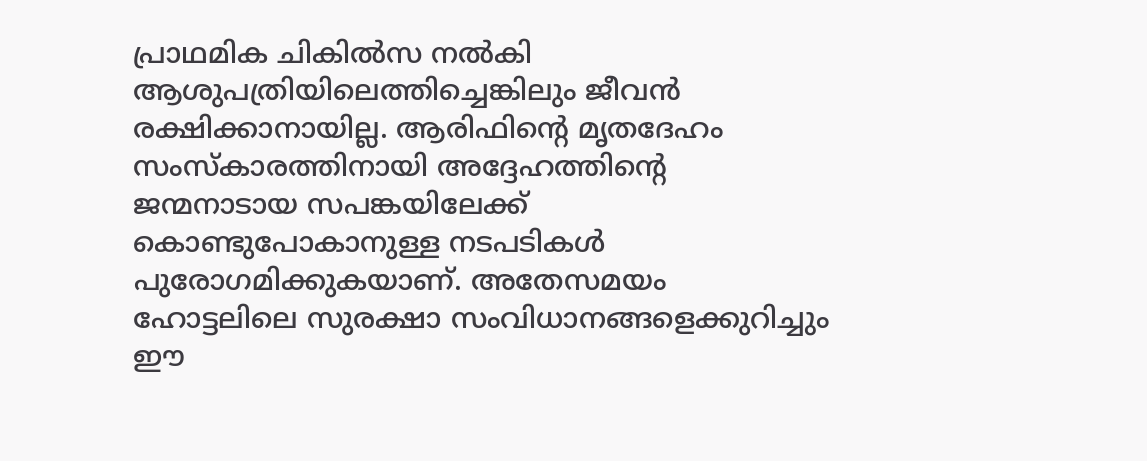പ്രാഥമിക ചികില്‍സ നല്‍കി ആശുപത്രിയിലെത്തിച്ചെങ്കിലും ജീവന്‍ രക്ഷിക്കാനായില്ല. ആരിഫിന്‍റെ മൃതദേഹം സംസ്കാരത്തിനായി അദ്ദേഹത്തിന്റെ ജന്മനാടായ സപങ്കയിലേക്ക് കൊണ്ടുപോകാനുള്ള നടപടികൾ പുരോഗമിക്കുകയാണ്. അതേസമയം ഹോട്ടലിലെ സുരക്ഷാ സംവിധാനങ്ങളെക്കുറിച്ചും ഈ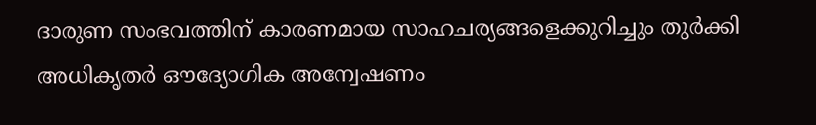ദാരുണ സംഭവത്തിന് കാരണമായ സാഹചര്യങ്ങളെക്കുറിച്ചും തുർക്കി അധികൃതർ ഔദ്യോഗിക അന്വേഷണം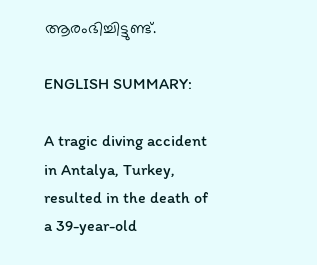ആരംഭിച്ചിട്ടുണ്ട്.

ENGLISH SUMMARY:

A tragic diving accident in Antalya, Turkey, resulted in the death of a 39-year-old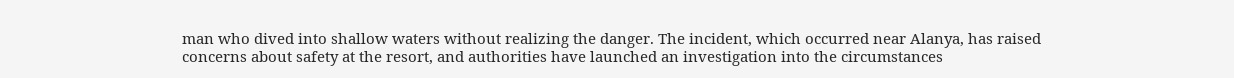man who dived into shallow waters without realizing the danger. The incident, which occurred near Alanya, has raised concerns about safety at the resort, and authorities have launched an investigation into the circumstances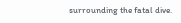surrounding the fatal dive.